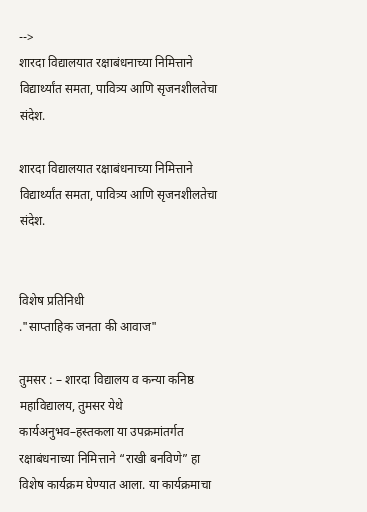-->
शारदा विद्यालयात रक्षाबंधनाच्या निमित्ताने विद्यार्थ्यांत समता, पावित्र्य आणि सृजनशीलतेचा संदेश.

शारदा विद्यालयात रक्षाबंधनाच्या निमित्ताने विद्यार्थ्यांत समता, पावित्र्य आणि सृजनशीलतेचा संदेश.


विशेष प्रतिनिधी
."साप्ताहिक जनता की आवाज"

तुमसर : – शारदा विद्यालय व कन्या कनिष्ठ महाविद्यालय, तुमसर येथे
कार्यअनुभव–हस्तकला या उपक्रमांतर्गत रक्षाबंधनाच्या निमित्ताने “राखी बनविणे” हा विशेष कार्यक्रम घेण्यात आला. या कार्यक्रमाचा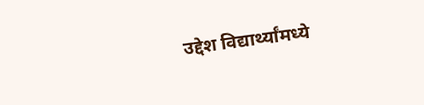उद्देश विद्यार्थ्यांमध्ये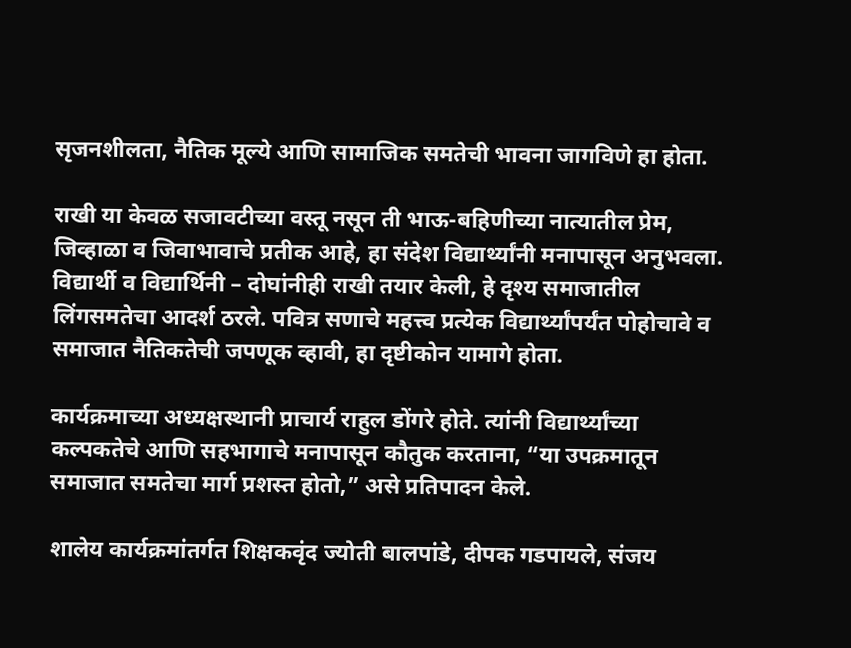सृजनशीलता, नैतिक मूल्ये आणि सामाजिक समतेची भावना जागविणे हा होता.

राखी या केवळ सजावटीच्या वस्तू नसून ती भाऊ-बहिणीच्या नात्यातील प्रेम, जिव्हाळा व जिवाभावाचे प्रतीक आहे, हा संदेश विद्यार्थ्यांनी मनापासून अनुभवला. विद्यार्थी व विद्यार्थिनी – दोघांनीही राखी तयार केली, हे दृश्य समाजातील लिंगसमतेचा आदर्श ठरले. पवित्र सणाचे महत्त्व प्रत्येक विद्यार्थ्यांपर्यंत पोहोचावे व समाजात नैतिकतेची जपणूक व्हावी, हा दृष्टीकोन यामागे होता.

कार्यक्रमाच्या अध्यक्षस्थानी प्राचार्य राहुल डोंगरे होते. त्यांनी विद्यार्थ्यांच्या कल्पकतेचे आणि सहभागाचे मनापासून कौतुक करताना, “या उपक्रमातून समाजात समतेचा मार्ग प्रशस्त होतो,” असे प्रतिपादन केले.

शालेय कार्यक्रमांतर्गत शिक्षकवृंद ज्योती बालपांडे, दीपक गडपायले, संजय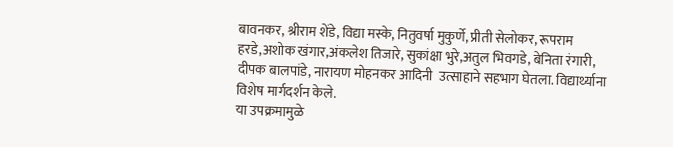बावनकर, श्रीराम शेंडे, विद्या मस्के, नितुवर्षा मुकुर्णे, प्रीती सेलोकर, रूपराम हरडे,अशोक खंगार,अंकलेश तिजारे, सुकांक्षा भुरे,अतुल भिवगडे, बेनिता रंगारी, दीपक बालपांडे, नारायण मोहनकर आदिनी  उत्साहाने सहभाग घेतला. विद्यार्थ्याना विशेष मार्गदर्शन केले.
या उपक्रमामुळे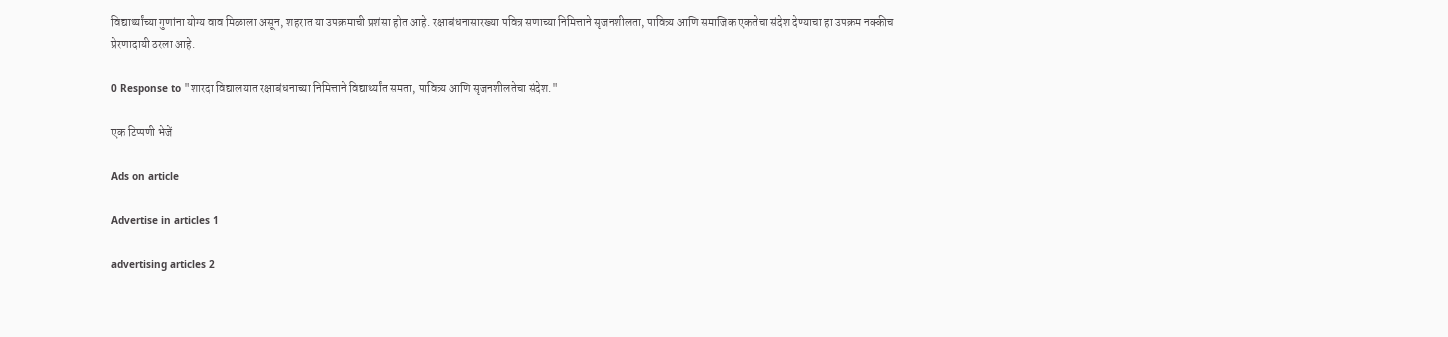विद्यार्थ्यांच्या गुणांना योग्य वाव मिळाला असून, शहरात या उपक्रमाची प्रशंसा होत आहे. रक्षाबंधनासारख्या पवित्र सणाच्या निमित्ताने सृजनशीलता, पावित्र्य आणि समाजिक एकतेचा संदेश देण्याचा हा उपक्रम नक्कीच प्रेरणादायी ठरला आहे.

0 Response to "शारदा विद्यालयात रक्षाबंधनाच्या निमित्ताने विद्यार्थ्यांत समता, पावित्र्य आणि सृजनशीलतेचा संदेश."

एक टिप्पणी भेजें

Ads on article

Advertise in articles 1

advertising articles 2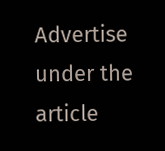Advertise under the article